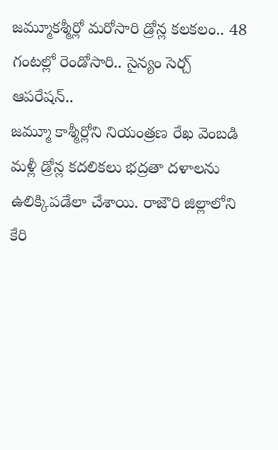జమ్మూకశ్మీర్లో మరోసారి డ్రోన్ల కలకలం.. 48 గంటల్లో రెండోసారి.. సైన్యం సెర్చ్ ఆపరేషన్..
జమ్మూ కాశ్మీర్లోని నియంత్రణ రేఖ వెంబడి మళ్లీ డ్రోన్ల కదలికలు భద్రతా దళాలను ఉలిక్కిపడేలా చేశాయి. రాజౌరి జిల్లాలోని కేరి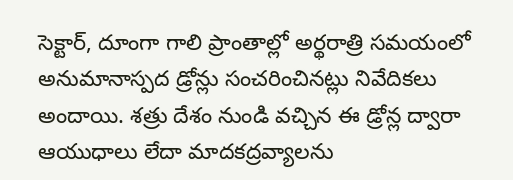సెక్టార్, దూంగా గాలి ప్రాంతాల్లో అర్థరాత్రి సమయంలో అనుమానాస్పద డ్రోన్లు సంచరించినట్లు నివేదికలు అందాయి. శత్రు దేశం నుండి వచ్చిన ఈ డ్రోన్ల ద్వారా ఆయుధాలు లేదా మాదకద్రవ్యాలను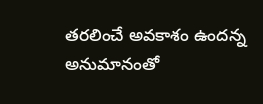తరలించే అవకాశం ఉందన్న అనుమానంతో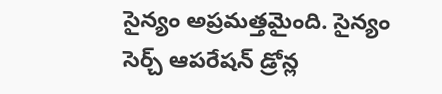సైన్యం అప్రమత్తమైంది. సైన్యం సెర్చ్ ఆపరేషన్ డ్రోన్ల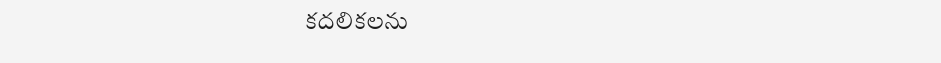కదలికలను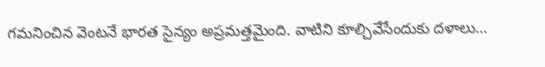గమనించిన వెంటనే భారత సైన్యం అప్రమత్తమైంది. వాటిని కూల్చివేసేందుకు దళాలు…